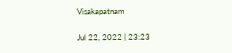Visakapatnam

Jul 22, 2022 | 23:23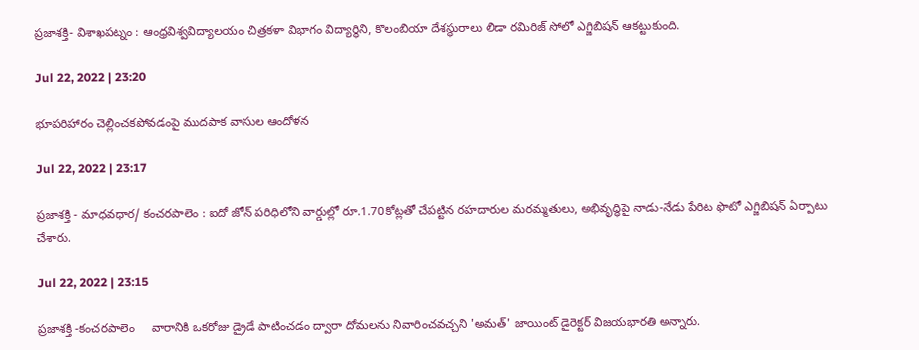ప్రజాశక్తి- విశాఖపట్నం : ఆంధ్రవిశ్వవిద్యాలయం చిత్రకళా విభాగం విద్యార్థిని, కొలంబియా దేశస్థురాలు లిడా రమిరిజ్‌ సోలో ఎగ్జిబిషన్‌ ఆకట్టుకుంది.

Jul 22, 2022 | 23:20

భూపరిహారం చెల్లించకపోవడంపై ముదపాక వాసుల ఆందోళన

Jul 22, 2022 | 23:17

ప్రజాశక్తి - మాధవధార/ కంచరపాలెం : ఐదో జోన్‌ పరిధిలోని వార్డుల్లో రూ.1.70కోట్లతో చేపట్టిన రహదారుల మరమ్మతులు, అభివృద్ధిపై నాడు-నేడు పేరిట ఫొటో ఎగ్జిబిషన్‌ ఏర్పాటు చేశారు.

Jul 22, 2022 | 23:15

ప్రజాశక్తి -కంచరపాలెం     వారానికి ఒకరోజు డ్రైడే పాటించడం ద్వారా దోమలను నివారించవచ్చని 'అమత్‌' జాయింట్‌ డైరెక్టర్‌ విజయభారతి అన్నారు.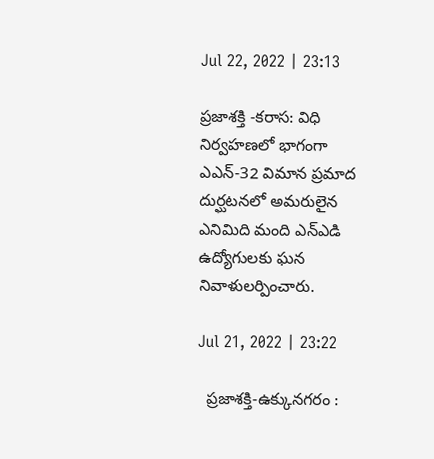Jul 22, 2022 | 23:13

ప్రజాశక్తి -కరాస: విధి నిర్వహణలో భాగంగా ఎఎన్‌-32 విమాన ప్రమాద దుర్ఘటనలో అమరులైన ఎనిమిది మంది ఎన్‌ఎడి ఉద్యోగులకు ఘన నివాళులర్పించారు.

Jul 21, 2022 | 23:22

  ప్రజాశక్తి-ఉక్కునగరం :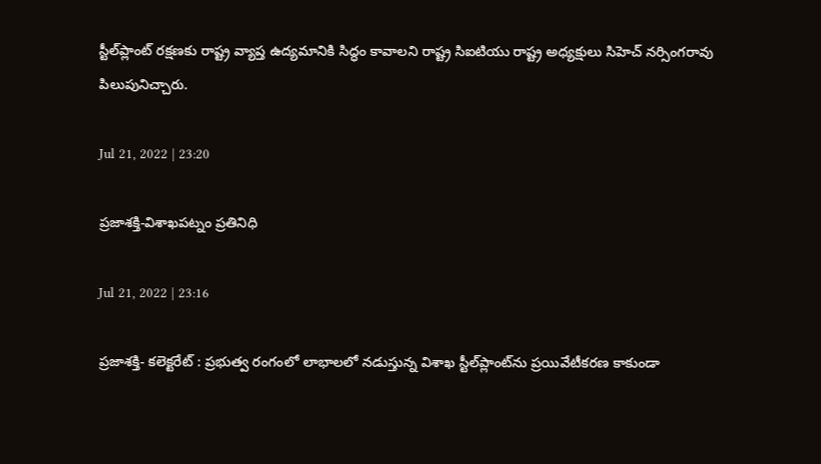స్టీల్‌ప్లాంట్‌ రక్షణకు రాష్ట్ర వ్యాప్త ఉద్యమానికి సిద్ధం కావాలని రాష్ట్ర సిఐటియు రాష్ట్ర అధ్యక్షులు సిహెచ్‌ నర్సింగరావు పిలుపునిచ్చారు.

Jul 21, 2022 | 23:20

ప్రజాశక్తి-విశాఖపట్నం ప్రతినిధి

Jul 21, 2022 | 23:16

ప్రజాశక్తి- కలెక్టరేట్‌ : ప్రభుత్వ రంగంలో లాభాలలో నడుస్తున్న విశాఖ స్టీల్‌ప్లాంట్‌ను ప్రయివేటీకరణ కాకుండా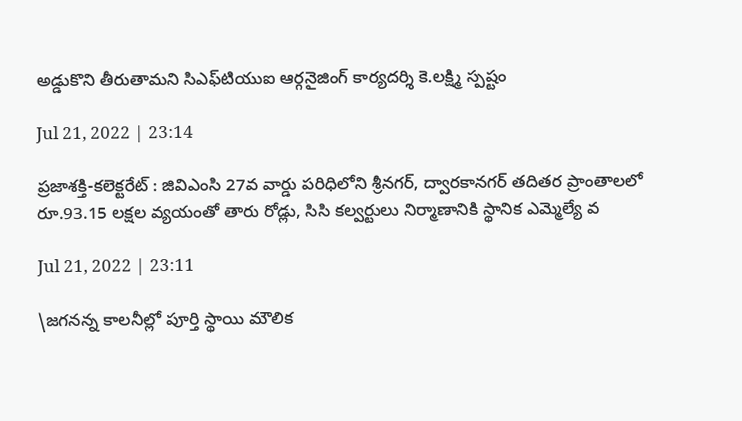అడ్డుకొని తీరుతామని సిఎఫ్‌టియుఐ ఆర్గనైజింగ్‌ కార్యదర్శి కె.లక్ష్మి స్పష్టం

Jul 21, 2022 | 23:14

ప్రజాశక్తి-కలెక్టరేట్‌ : జివిఎంసి 27వ వార్డు పరిధిలోని శ్రీనగర్‌, ద్వారకానగర్‌ తదితర ప్రాంతాలలో రూ.93.15 లక్షల వ్యయంతో తారు రోడ్లు, సిసి కల్వర్టులు నిర్మాణానికి స్థానిక ఎమ్మెల్యే వ

Jul 21, 2022 | 23:11

\జగనన్న కాలనీల్లో పూర్తి స్థాయి మౌలిక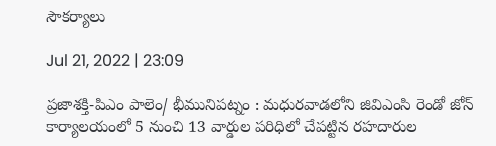సౌకర్యాలు

Jul 21, 2022 | 23:09

ప్రజాశక్తి-పిఎం పాలెం/ భీమునిపట్నం : మధురవాడలోని జివిఎంసి రెండో జోన్‌ కార్యాలయంలో 5 నుంచి 13 వార్డుల పరిధిలో చేపట్టిన రహదారుల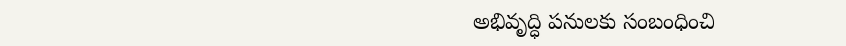అభివృద్ధి పనులకు సంబంధించి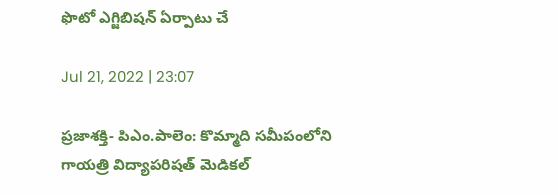ఫొటో ఎగ్జిబిషన్‌ ఏర్పాటు చే

Jul 21, 2022 | 23:07

ప్రజాశక్తి- పిఎం.పాలెం: కొమ్మాది సమీపంలోని గాయత్రి విద్యాపరిషత్‌ మెడికల్‌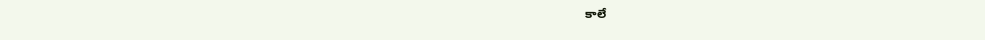కాలే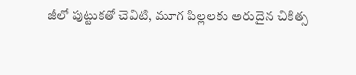జీలో పుట్టుకతో చెవిటి, మూగ పిల్లలకు అరుదైన చికిత్స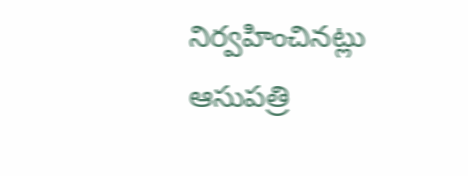నిర్వహించినట్లు ఆసుపత్రి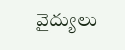వైద్యులు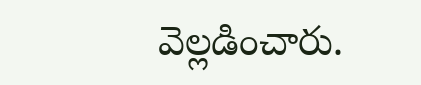వెల్లడించారు.